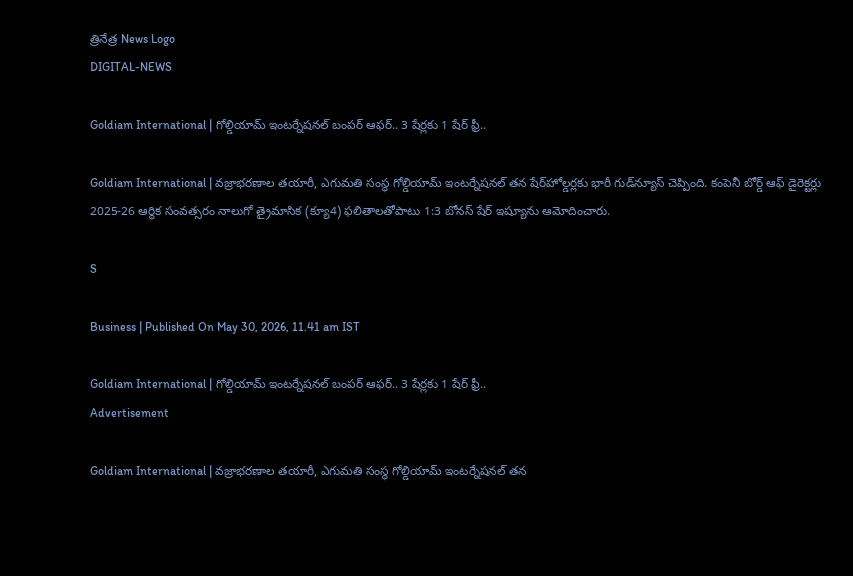త్రినేత్ర News Logo
DIGITAL-NEWS

Goldiam International | గోల్డియామ్ ఇంట‌ర్నేష‌న‌ల్ బంప‌ర్ ఆఫ‌ర్‌.. 3 షేర్ల‌కు 1 షేర్ ఫ్రీ..

Goldiam International | వజ్రాభరణాల తయారీ, ఎగుమతి సంస్థ గోల్డియామ్ ఇంట‌ర్నేష‌న‌ల్ తన షేర్‌హోల్డర్లకు భారీ గుడ్‌న్యూస్ చెప్పింది. కంపెనీ బోర్డ్ ఆఫ్ డైరెక్టర్లు 2025-26 ఆర్థిక సంవత్సరం నాలుగో త్రైమాసిక (క్యూ4) ఫలితాలతోపాటు 1:3 బోనస్ షేర్ ఇష్యూను ఆమోదించారు.

S

Business | Published On May 30, 2026, 11.41 am IST

Goldiam International | గోల్డియామ్ ఇంట‌ర్నేష‌న‌ల్ బంప‌ర్ ఆఫ‌ర్‌.. 3 షేర్ల‌కు 1 షేర్ ఫ్రీ..
Advertisement

Goldiam International | వజ్రాభరణాల తయారీ, ఎగుమతి సంస్థ గోల్డియామ్ ఇంట‌ర్నేష‌న‌ల్ తన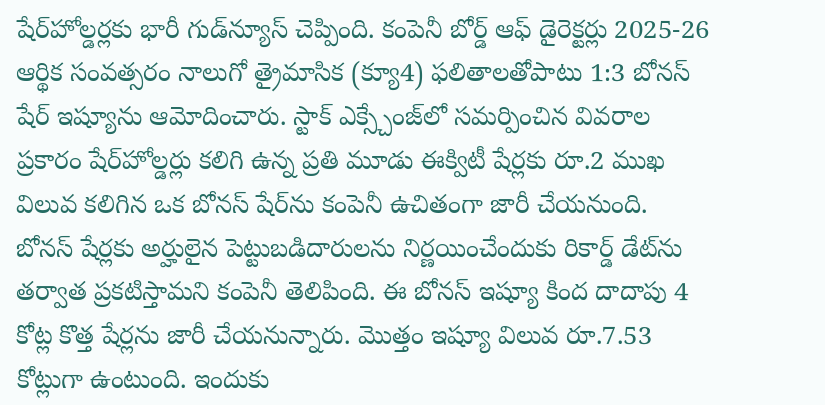షేర్‌హోల్డర్లకు భారీ గుడ్‌న్యూస్ చెప్పింది. కంపెనీ బోర్డ్ ఆఫ్ డైరెక్టర్లు 2025-26 ఆర్థిక సంవత్సరం నాలుగో త్రైమాసిక (క్యూ4) ఫలితాలతోపాటు 1:3 బోనస్ షేర్ ఇష్యూను ఆమోదించారు. స్టాక్ ఎక్స్చేంజ్‌లో సమర్పించిన వివరాల ప్రకారం షేర్‌హోల్డర్లు కలిగి ఉన్న ప్రతి మూడు ఈక్విటీ షేర్లకు రూ.2 ముఖ విలువ కలిగిన ఒక బోనస్ షేర్‌ను కంపెనీ ఉచితంగా జారీ చేయనుంది. బోనస్ షేర్లకు అర్హులైన పెట్టుబడిదారులను నిర్ణయించేందుకు రికార్డ్ డేట్‌ను తర్వాత ప్రకటిస్తామని కంపెనీ తెలిపింది. ఈ బోనస్ ఇష్యూ కింద దాదాపు 4 కోట్ల కొత్త షేర్లను జారీ చేయనున్నారు. మొత్తం ఇష్యూ విలువ రూ.7.53 కోట్లుగా ఉంటుంది. ఇందుకు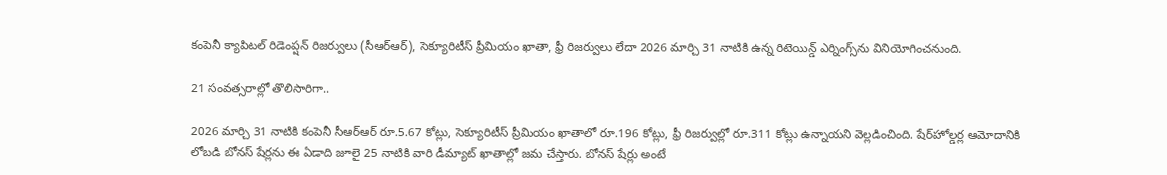కంపెనీ క్యాపిటల్ రిడెంప్షన్ రిజర్వులు (సీఆర్‌ఆర్), సెక్యూరిటీస్ ప్రీమియం ఖాతా, ఫ్రీ రిజర్వులు లేదా 2026 మార్చి 31 నాటికి ఉన్న రిటెయిన్డ్‌ ఎర్నింగ్స్‌ను వినియోగించనుంది.

21 సంవ‌త్స‌రాల్లో తొలిసారిగా..

2026 మార్చి 31 నాటికి కంపెనీ సీఆర్‌ఆర్ రూ.5.67 కోట్లు, సెక్యూరిటీస్ ప్రీమియం ఖాతాలో రూ.196 కోట్లు, ఫ్రీ రిజర్వుల్లో రూ.311 కోట్లు ఉన్నాయని వెల్లడించింది. షేర్‌హోల్డర్ల ఆమోదానికి లోబడి బోనస్ షేర్ల‌ను ఈ ఏడాది జూలై 25 నాటికి వారి డీమ్యాట్ ఖాతాల్లో జమ చేస్తారు. బోనస్ షేర్లు అంటే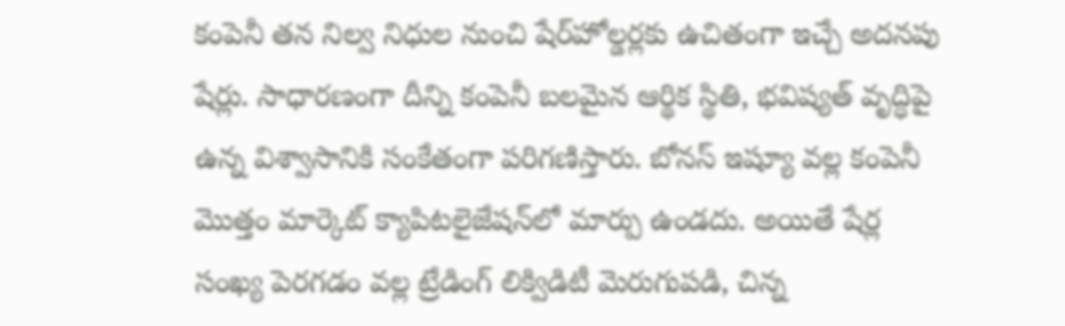కంపెనీ తన నిల్వ నిధుల నుంచి షేర్‌హోల్డర్లకు ఉచితంగా ఇచ్చే అదనపు షేర్లు. సాధారణంగా దీన్ని కంపెనీ బలమైన ఆర్థిక స్థితి, భవిష్యత్ వృద్ధిపై ఉన్న విశ్వాసానికి సంకేతంగా పరిగణిస్తారు. బోనస్ ఇష్యూ వల్ల కంపెనీ మొత్తం మార్కెట్ క్యాపిటలైజేషన్‌లో మార్పు ఉండదు. అయితే షేర్ల సంఖ్య పెరగడం వల్ల ట్రేడింగ్ లిక్విడిటీ మెరుగుపడి, చిన్న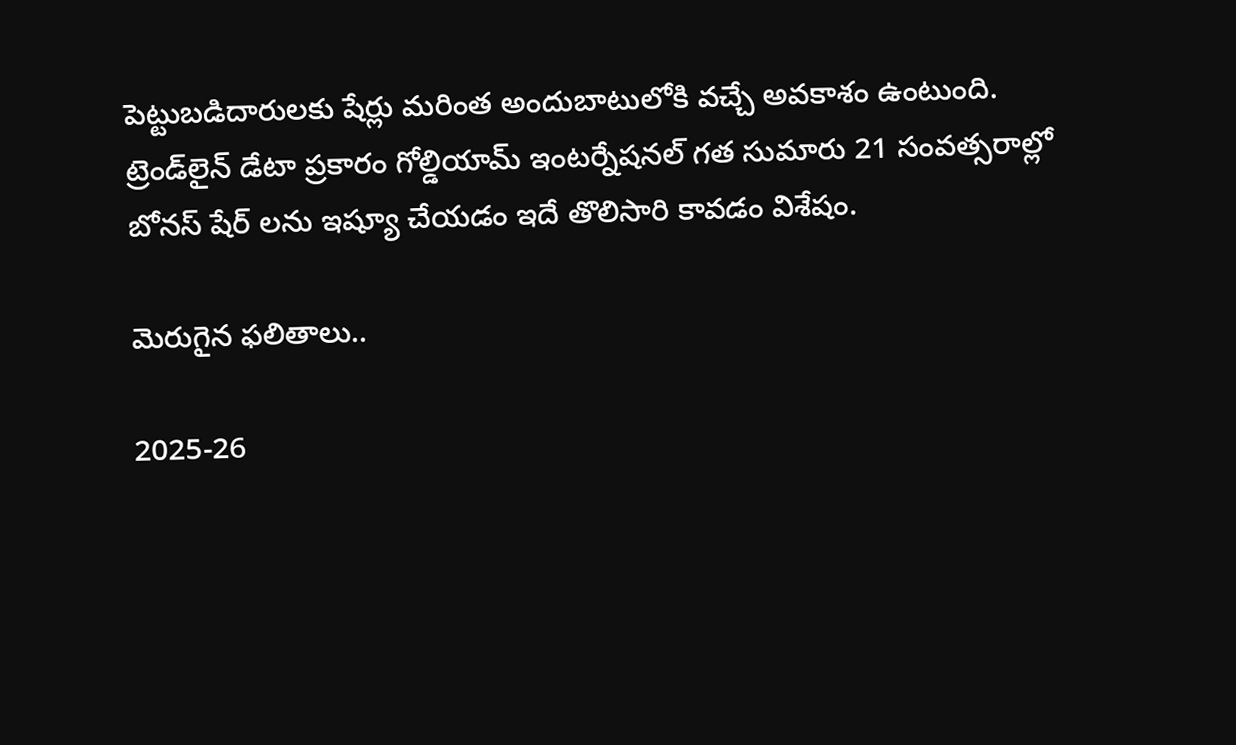పెట్టుబడిదారులకు షేర్లు మరింత అందుబాటులోకి వచ్చే అవకాశం ఉంటుంది. ట్రెండ్‌లైన్ డేటా ప్రకారం గోల్డియామ్ ఇంటర్నేషనల్ గత సుమారు 21 సంవత్సరాల్లో బోనస్ షేర్ ల‌ను ఇష్యూ చేయ‌డం ఇదే తొలిసారి కావ‌డం విశేషం.

మెరుగైన ఫ‌లితాలు..

2025-26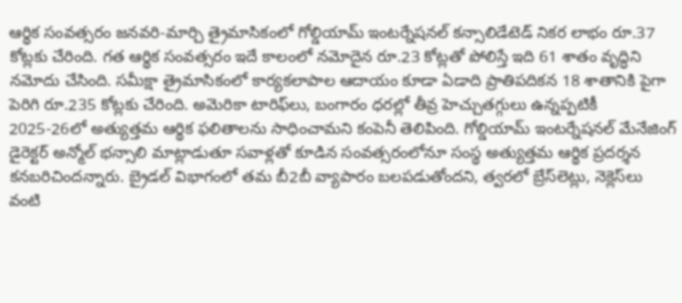ఆర్థిక సంవత్సరం జనవరి-మార్చి త్రైమాసికంలో గోల్డియామ్ ఇంటర్నేషనల్ కన్సాలిడేటెడ్ నికర లాభం రూ.37 కోట్లకు చేరింది. గత ఆర్థిక సంవత్సరం ఇదే కాలంలో నమోదైన రూ.23 కోట్లతో పోలిస్తే ఇది 61 శాతం వృద్ధిని నమోదు చేసింది. సమీక్షా త్రైమాసికంలో కార్యకలాపాల ఆదాయం కూడా ఏడాది ప్రాతిపదికన 18 శాతానికి పైగా పెరిగి రూ.235 కోట్లకు చేరింది. అమెరికా టారిఫ్‌లు, బంగారం ధరల్లో తీవ్ర హెచ్చుతగ్గులు ఉన్నప్పటికీ 2025-26లో అత్యుత్తమ ఆర్థిక ఫలితాలను సాధించామని కంపెనీ తెలిపింది. గోల్డియామ్ ఇంటర్నేషనల్ మేనేజింగ్ డైరెక్టర్ అన్మోల్ భ‌న్సాలి మాట్లాడుతూ సవాళ్లతో కూడిన సంవత్సరంలోనూ సంస్థ అత్యుత్తమ ఆర్థిక ప్రదర్శన కనబరిచిందన్నారు. బ్రైడల్ విభాగంలో తమ బీ2బీ వ్యాపారం బలపడుతోందని, త్వరలో బ్రేస్‌లెట్లు, నెక్లెస్‌లు వంటి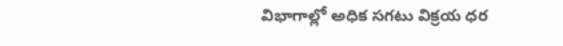విభాగాల్లో అధిక సగటు విక్రయ ధర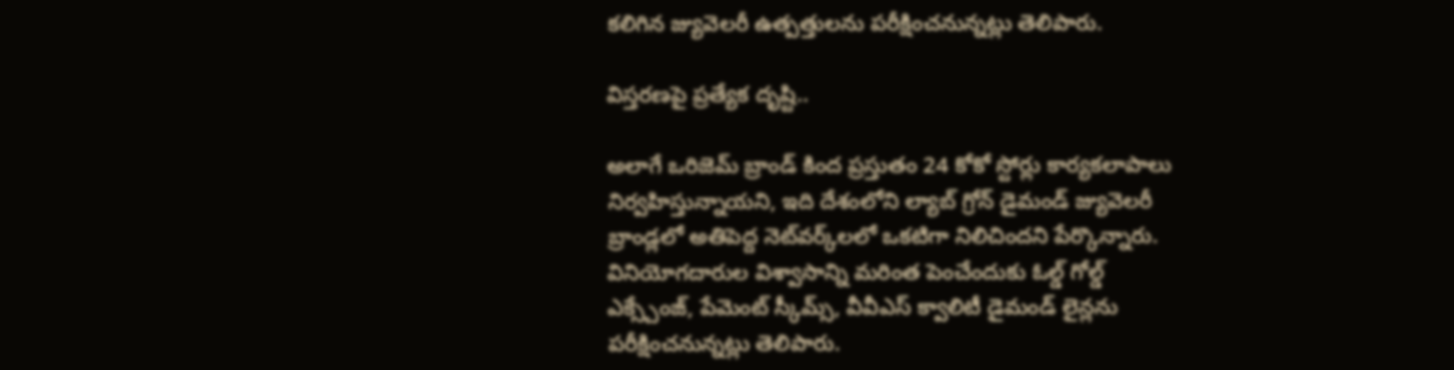కలిగిన జ్యువెలరీ ఉత్పత్తులను పరీక్షించనున్నట్లు తెలిపారు.

విస్త‌ర‌ణ‌పై ప్ర‌త్యేక దృష్టి..

అలాగే ఒరిజెమ్ బ్రాండ్ కింద ప్రస్తుతం 24 కోకో స్టోర్లు కార్యకలాపాలు నిర్వహిస్తున్నాయని, ఇది దేశంలోని ల్యాబ్ గ్రోన్ డైమండ్ జ్యువెలరీ బ్రాండ్లలో అతిపెద్ద నెట్‌వర్క్‌లలో ఒకటిగా నిలిచిందని పేర్కొన్నారు. వినియోగదారుల విశ్వాసాన్ని మరింత పెంచేందుకు ఓల్డ్ గోల్డ్ ఎక్స్చేంజ్, పేమెంట్ స్కీమ్స్, వీవీఎస్ క్వాలిటీ డైమండ్ లైన్లను పరీక్షించనున్నట్లు తెలిపారు.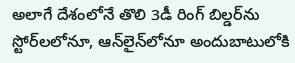అలాగే దేశంలోనే తొలి 3డీ రింగ్ బిల్డర్‌ను స్టోర్‌లలోనూ, ఆన్‌లైన్‌లోనూ అందుబాటులోకి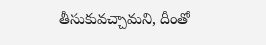తీసుకువచ్చామని, దీంతో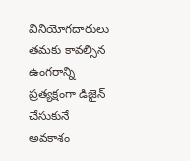వినియోగదారులు తమకు కావ‌ల్సిన‌ ఉంగరాన్ని ప్రత్యక్షంగా డిజైన్ చేసుకునే అవకాశం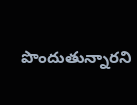పొందుతున్నారని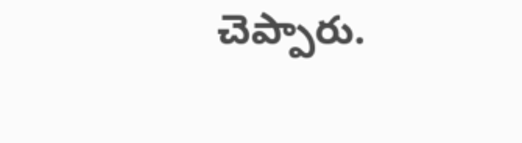చెప్పారు.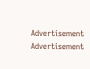Advertisement
Advertisement